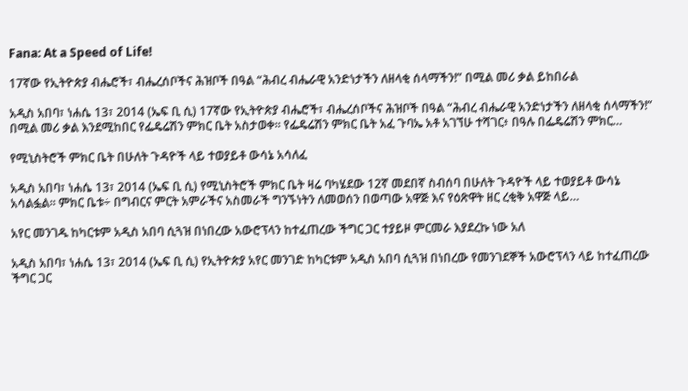Fana: At a Speed of Life!

17ኛው የኢትዮጵያ ብሔሮች፣ ብሔረሰቦችና ሕዝቦች በዓል “ሕብረ ብሔራዊ አንድነታችን ለዘላቂ ሰላማችን!” በሚል መሪ ቃል ይከበራል

አዲስ አበባ፣ ነሐሴ 13፣ 2014 (ኤፍ ቢ ሲ) 17ኛው የኢትዮጵያ ብሔሮች፣ ብሔረሰቦችና ሕዝቦች በዓል “ሕብረ ብሔራዊ አንድነታችን ለዘላቂ ሰላማችን!” በሚል መሪ ቃል እንደሚከበር የፌዴሬሽን ምክር ቤት አስታወቀ፡፡ የፌዴሬሽን ምክር ቤት አፈ ጉባኤ አቶ አገኘሁ ተሻገር፥ በዓሉ በፌዴሬሽን ምክር…

የሚኒስትሮች ምክር ቤት በሁለት ጉዳዮች ላይ ተወያይቶ ውሳኔ አሳለፈ

አዲስ አበባ፣ ነሐሴ 13፣ 2014 (ኤፍ ቢ ሲ) የሚኒስትሮች ምክር ቤት ዛሬ ባካሄደው 12ኛ መደበኛ ስብሰባ በሁለት ጉዳዮች ላይ ተወያይቶ ውሳኔ አሳልፏል፡፡ ምክር ቤቱ÷ በግብርና ምርት አምራችና አስመራች ግንኙነትን ለመወሰን በወጣው አዋጅ እና የዕጽዋት ዘር ረቂቅ አዋጅ ላይ…

አየር መንገዱ ከካርቱም አዲስ አበባ ሲጓዝ በነበረው አውሮፕላን ከተፈጠረው ችግር ጋር ተያይዞ ምርመራ እያደረኩ ነው አለ

አዲስ አበባ፣ ነሐሴ 13፣ 2014 (ኤፍ ቢ ሲ) የኢትዮጵያ አየር መንገድ ከካርቱም አዲስ አበባ ሲጓዝ በነበረው የመንገደኞች አውሮፕላን ላይ ከተፈጠረው ችግር ጋር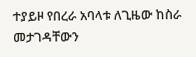ተያይዞ የበረራ አባላቱ ለጊዜው ከስራ መታገዳቸውን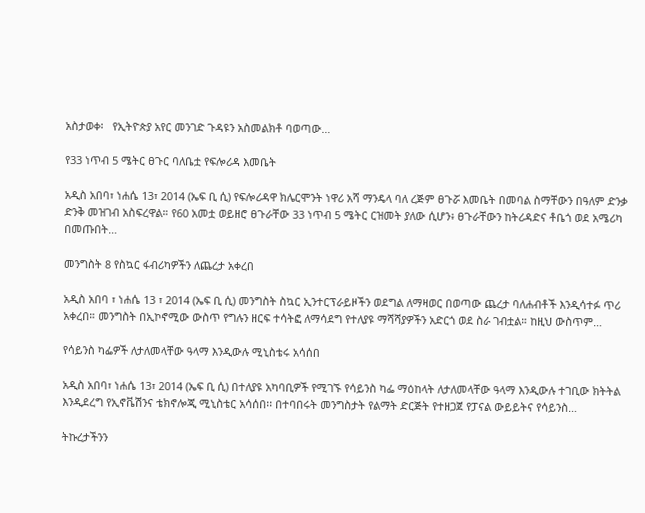አስታወቀ፡   የኢትዮጵያ አየር መንገድ ጉዳዩን አስመልክቶ ባወጣው…

የ33 ነጥብ 5 ሜትር ፀጉር ባለቤቷ የፍሎሪዳ እመቤት

አዲስ አበባ፣ ነሐሴ 13፣ 2014 (ኤፍ ቢ ሲ) የፍሎሪዳዋ ክሌርሞንት ነዋሪ አሻ ማንዴላ ባለ ረጅም ፀጉሯ እመቤት በመባል ስማቸውን በዓለም ድንቃ ድንቅ መዝገብ አስፍረዋል። የ60 አመቷ ወይዘሮ ፀጉራቸው 33 ነጥብ 5 ሜትር ርዝመት ያለው ሲሆን፥ ፀጉራቸውን ከትሪዳድና ቶቤጎ ወደ አሜሪካ በመጡበት…

መንግስት 8 የስኳር ፋብሪካዎችን ለጨረታ አቀረበ

አዲስ አበባ ፣ ነሐሴ 13 ፣ 2014 (ኤፍ ቢ ሲ) መንግስት ስኳር ኢንተርፕራይዞችን ወደግል ለማዛወር በወጣው ጨረታ ባለሐብቶች እንዲሳተፉ ጥሪ አቀረበ። መንግስት በኢኮኖሚው ውስጥ የግሉን ዘርፍ ተሳትፎ ለማሳደግ የተለያዩ ማሻሻያዎችን አድርጎ ወደ ስራ ገብቷል። ከዚህ ውስጥም…

የሳይንስ ካፌዎች ለታለመላቸው ዓላማ እንዲውሉ ሚኒስቴሩ አሳሰበ

አዲስ አበባ፣ ነሐሴ 13፣ 2014 (ኤፍ ቢ ሲ) በተለያዩ አካባቢዎች የሚገኙ የሳይንስ ካፌ ማዕከላት ለታለመላቸው ዓላማ እንዲውሉ ተገቢው ክትትል እንዲደረግ የኢኖቬሽንና ቴክኖሎጂ ሚኒስቴር አሳሰበ፡፡ በተባበሩት መንግስታት የልማት ድርጅት የተዘጋጀ የፓናል ውይይትና የሳይንስ…

ትኩረታችንን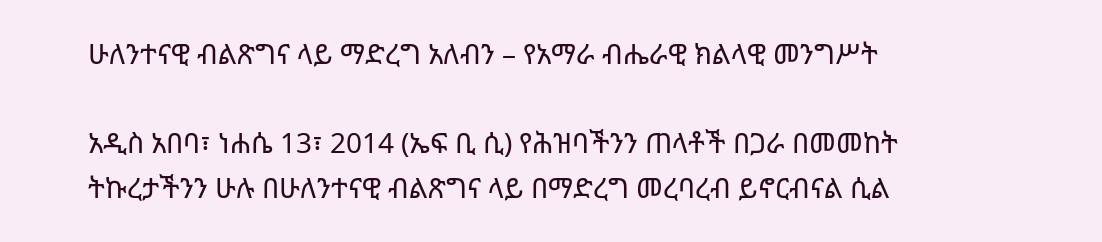ሁለንተናዊ ብልጽግና ላይ ማድረግ አለብን – የአማራ ብሔራዊ ክልላዊ መንግሥት

አዲስ አበባ፣ ነሐሴ 13፣ 2014 (ኤፍ ቢ ሲ) የሕዝባችንን ጠላቶች በጋራ በመመከት ትኩረታችንን ሁሉ በሁለንተናዊ ብልጽግና ላይ በማድረግ መረባረብ ይኖርብናል ሲል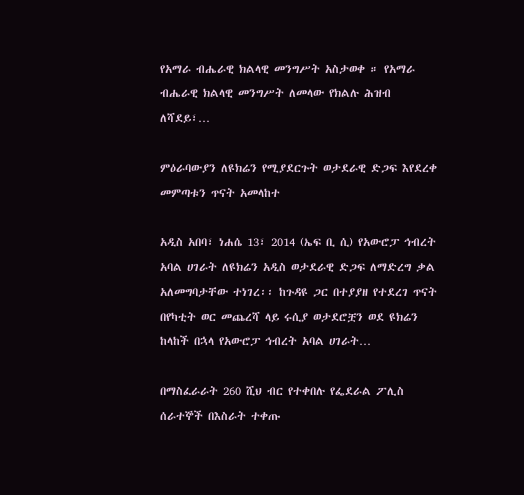የአማራ ብሔራዊ ክልላዊ መንግሥት አስታወቀ ። የአማራ ብሔራዊ ክልላዊ መንግሥት ለመላው የክልሉ ሕዝብ ለሻደይ፣…

ምዕራባውያን ለዩክሬን የሚያደርጉት ወታደራዊ ድጋፍ እየደረቀ መምጣቱን ጥናት አመላከተ

አዲስ አበባ፣ ነሐሴ 13፣ 2014 (ኤፍ ቢ ሲ) የአውሮፓ ኅብረት አባል ሀገራት ለዩክሬን አዲስ ወታደራዊ ድጋፍ ለማድረግ ቃል አለመግባታቸው ተነገረ፡፡ ከጉዳዩ ጋር በተያያዘ የተደረገ ጥናት በየካቲት ወር መጨረሻ ላይ ሩሲያ ወታደሮቿን ወደ ዩክሬን ከላከች በኋላ የአውሮፓ ኅብረት አባል ሀገራት…

በማስፈራራት 260 ሺህ ብር የተቀበሉ የፌደራል ፖሊስ ሰራተኞች በእስራት ተቀጡ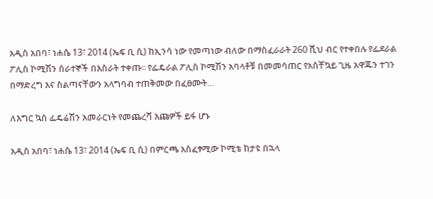አዲስ አበባ፣ ነሐሴ 13፣ 2014 (ኤፍ ቢ ሲ) ከኢንሳ ነው የመጣነው ብለው በማስፈራራት 260 ሺህ ብር የተቀበሉ የፌደራል ፖሊስ ኮሚሽን ሰራተኞች በእስራት ተቀጡ፡፡ የፌዴራል ፖሊስ ኮሚሽን አባላቶቹ በመመሳጠር የአስቸኳይ ጊዜ አዋጁን ተገን በማድረግ እና ስልጣናቸውን አላግባብ ተጠቅመው በፈፀሙት…

ለእግር ኳስ ፌዴሬሽን አመራርነት የመጨረሻ እጩዎች ይፋ ሆኑ

አዲስ አበባ፣ ነሐሴ 13፣ 2014 (ኤፍ ቢ ሲ) በምርጫ አስፈፃሚው ኮሚቴ ከታዩ በኋላ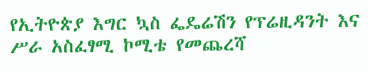የኢትዮጵያ እግር ኳስ ፌዴሬሽን የፕሬዚዳንት እና ሥራ አስፈፃሚ ኮሚቴ የመጨረሻ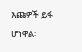እጩዎች ይፋ ሆነዋል፡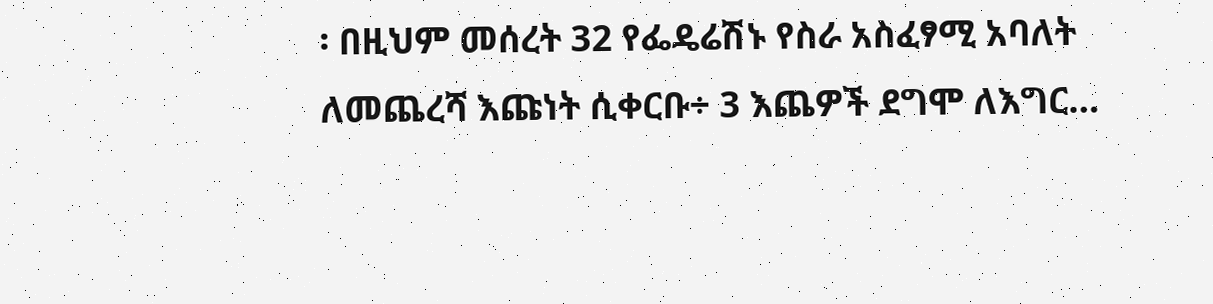፡ በዚህም መሰረት 32 የፌዴሬሽኑ የስራ አስፈፃሚ አባለት ለመጨረሻ እጩነት ሲቀርቡ÷ 3 እጨዎች ደግሞ ለእግር…